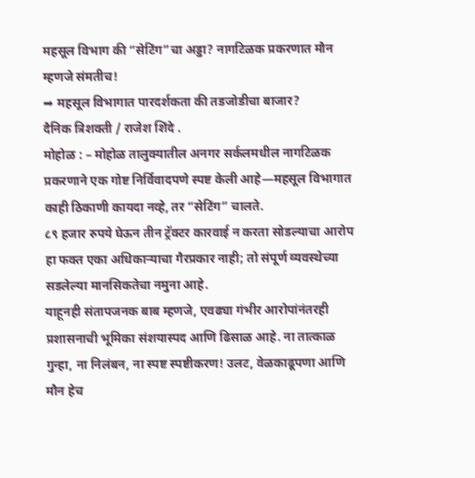महसूल विभाग की “सेटिंग”चा अड्डा? नागटिळक प्रकरणात मौन म्हणजे संमतीच!
➡ महसूल विभागात पारदर्शकता की तडजोडीचा बाजार?
दैनिक त्रिशक्ती / राजेश शिंदे .
मोहोळ : – मोहोळ तालुक्यातील अनगर सर्कलमधील नागटिळक प्रकरणाने एक गोष्ट निर्विवादपणे स्पष्ट केली आहे—महसूल विभागात काही ठिकाणी कायदा नव्हे, तर “सेटिंग” चालते.
८९ हजार रुपये घेऊन तीन ट्रॅक्टर कारवाई न करता सोडल्याचा आरोप हा फक्त एका अधिकाऱ्याचा गैरप्रकार नाही; तो संपूर्ण व्यवस्थेच्या सडलेल्या मानसिकतेचा नमुना आहे.
याहूनही संतापजनक बाब म्हणजे, एवढ्या गंभीर आरोपांनंतरही प्रशासनाची भूमिका संशयास्पद आणि ढिसाळ आहे. ना तात्काळ गुन्हा, ना निलंबन, ना स्पष्ट स्पष्टीकरण! उलट, वेळकाढूपणा आणि मौन हेच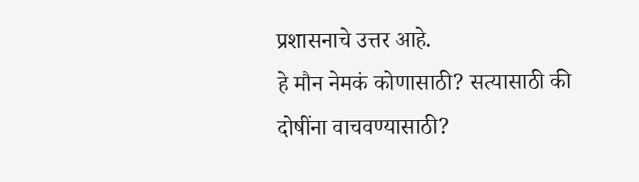प्रशासनाचे उत्तर आहे.
हे मौन नेमकं कोणासाठी? सत्यासाठी की दोषींना वाचवण्यासाठी?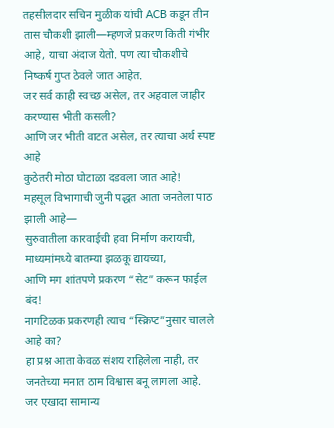तहसीलदार सचिन मुळीक यांची ACB कडून तीन तास चौकशी झाली—म्हणजे प्रकरण किती गंभीर आहे, याचा अंदाज येतो. पण त्या चौकशीचे निष्कर्ष गुप्त ठेवले जात आहेत.
जर सर्व काही स्वच्छ असेल, तर अहवाल जाहीर करण्यास भीती कसली?
आणि जर भीती वाटत असेल, तर त्याचा अर्थ स्पष्ट आहे
कुठेतरी मोठा घोटाळा दडवला जात आहे!
महसूल विभागाची जुनी पद्धत आता जनतेला पाठ झाली आहे—
सुरुवातीला कारवाईची हवा निर्माण करायची,
माध्यमांमध्ये बातम्या झळकू द्यायच्या,
आणि मग शांतपणे प्रकरण “सेट” करून फाईल बंद!
नागटिळक प्रकरणही त्याच “स्क्रिप्ट”नुसार चालले आहे का?
हा प्रश्न आता केवळ संशय राहिलेला नाही, तर जनतेच्या मनात ठाम विश्वास बनू लागला आहे.
जर एखादा सामान्य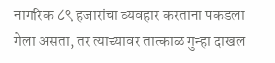नागरिक ८९ हजारांचा व्यवहार करताना पकडला गेला असता, तर त्याच्यावर तात्काळ गुन्हा दाखल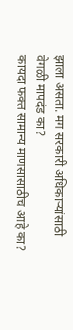झाला असता. मग सरकारी अधिकाऱ्यांसाठी वेगळी मापदंड का?
कायदा फक्त सामान्य माणसासाठीच आहे का?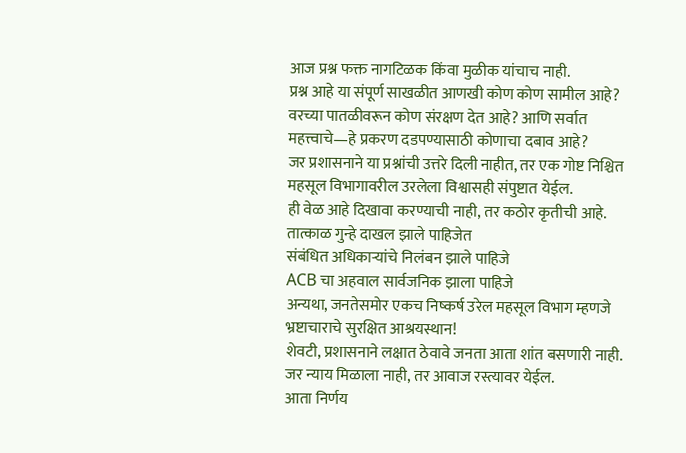आज प्रश्न फक्त नागटिळक किंवा मुळीक यांचाच नाही.
प्रश्न आहे या संपूर्ण साखळीत आणखी कोण कोण सामील आहे?
वरच्या पातळीवरून कोण संरक्षण देत आहे? आणि सर्वात महत्त्वाचे—हे प्रकरण दडपण्यासाठी कोणाचा दबाव आहे?
जर प्रशासनाने या प्रश्नांची उत्तरे दिली नाहीत, तर एक गोष्ट निश्चित
महसूल विभागावरील उरलेला विश्वासही संपुष्टात येईल.
ही वेळ आहे दिखावा करण्याची नाही, तर कठोर कृतीची आहे.
तात्काळ गुन्हे दाखल झाले पाहिजेत
संबंधित अधिकाऱ्यांचे निलंबन झाले पाहिजे
ACB चा अहवाल सार्वजनिक झाला पाहिजे
अन्यथा, जनतेसमोर एकच निष्कर्ष उरेल महसूल विभाग म्हणजे भ्रष्टाचाराचे सुरक्षित आश्रयस्थान!
शेवटी, प्रशासनाने लक्षात ठेवावे जनता आता शांत बसणारी नाही.
जर न्याय मिळाला नाही, तर आवाज रस्त्यावर येईल.
आता निर्णय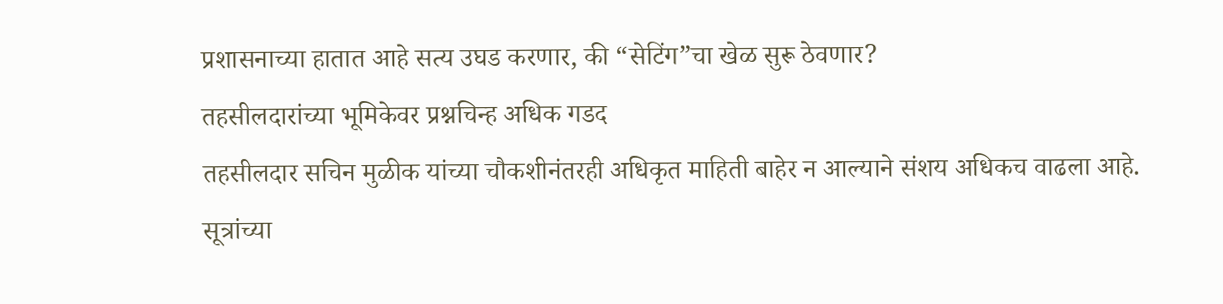प्रशासनाच्या हातात आहे सत्य उघड करणार, की “सेटिंग”चा खेळ सुरू ठेवणार?
तहसीलदारांच्या भूमिकेवर प्रश्नचिन्ह अधिक गडद
तहसीलदार सचिन मुळीक यांच्या चौकशीनंतरही अधिकृत माहिती बाहेर न आल्याने संशय अधिकच वाढला आहे.
सूत्रांच्या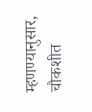म्हणण्यानुसार, चौकशीत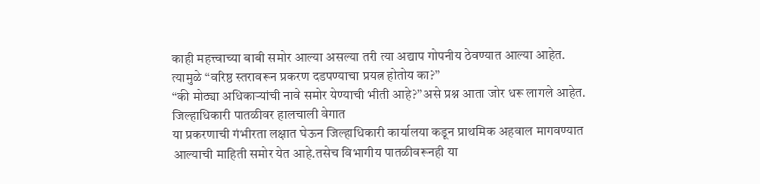काही महत्त्वाच्या बाबी समोर आल्या असल्या तरी त्या अद्याप गोपनीय ठेवण्यात आल्या आहेत. त्यामुळे “वरिष्ठ स्तरावरून प्रकरण दडपण्याचा प्रयत्न होतोय का?”
“की मोठ्या अधिकाऱ्यांची नावे समोर येण्याची भीती आहे?”असे प्रश्न आता जोर धरू लागले आहेत.
जिल्हाधिकारी पातळीवर हालचाली वेगात
या प्रकरणाची गंभीरता लक्षात घेऊन जिल्हाधिकारी कार्यालया कडून प्राथमिक अहवाल मागवण्यात आल्याची माहिती समोर येत आहे.तसेच विभागीय पातळीवरूनही या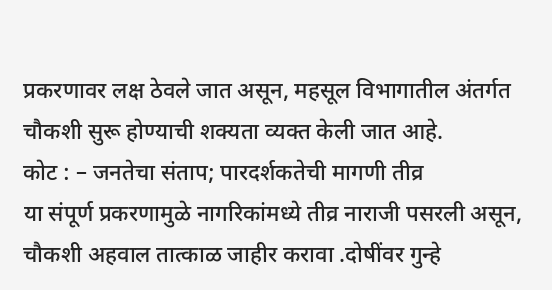प्रकरणावर लक्ष ठेवले जात असून, महसूल विभागातील अंतर्गत चौकशी सुरू होण्याची शक्यता व्यक्त केली जात आहे.
कोट : – जनतेचा संताप; पारदर्शकतेची मागणी तीव्र
या संपूर्ण प्रकरणामुळे नागरिकांमध्ये तीव्र नाराजी पसरली असून,
चौकशी अहवाल तात्काळ जाहीर करावा .दोषींवर गुन्हे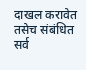दाखल करावेत तसेच संबंधित सर्व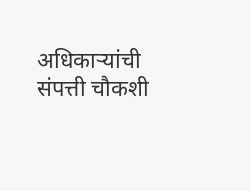अधिकाऱ्यांची संपत्ती चौकशी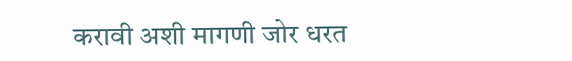करावी अशी मागणी जोर धरत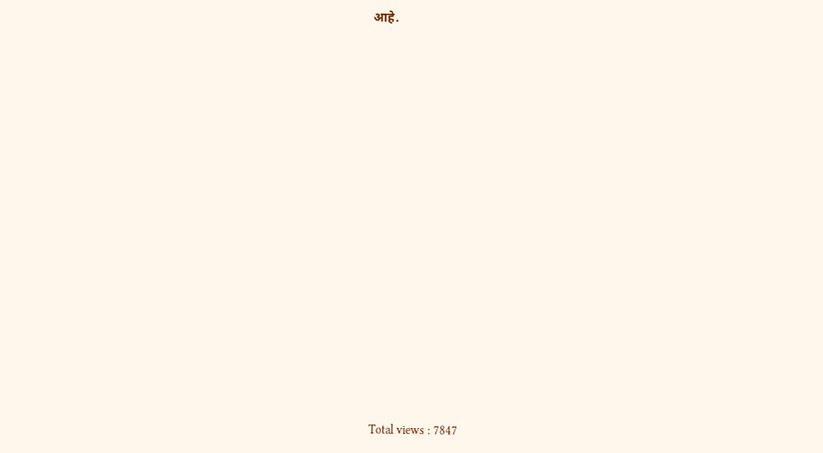आहे.



















Total views : 7847